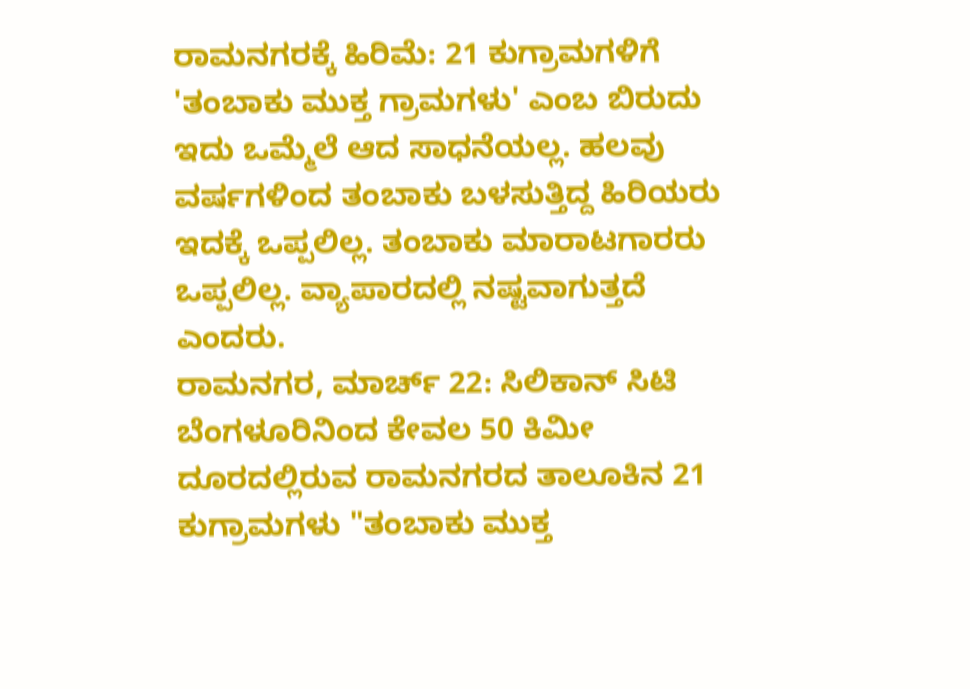ರಾಮನಗರಕ್ಕೆ ಹಿರಿಮೆ: 21 ಕುಗ್ರಾಮಗಳಿಗೆ 'ತಂಬಾಕು ಮುಕ್ತ ಗ್ರಾಮಗಳು' ಎಂಬ ಬಿರುದು
ಇದು ಒಮ್ಮೆಲೆ ಆದ ಸಾಧನೆಯಲ್ಲ. ಹಲವು ವರ್ಷಗಳಿಂದ ತಂಬಾಕು ಬಳಸುತ್ತಿದ್ದ ಹಿರಿಯರು ಇದಕ್ಕೆ ಒಪ್ಪಲಿಲ್ಲ. ತಂಬಾಕು ಮಾರಾಟಗಾರರು ಒಪ್ಪಲಿಲ್ಲ. ವ್ಯಾಪಾರದಲ್ಲಿ ನಷ್ಟವಾಗುತ್ತದೆ ಎಂದರು.
ರಾಮನಗರ, ಮಾರ್ಚ್ 22: ಸಿಲಿಕಾನ್ ಸಿಟಿ ಬೆಂಗಳೂರಿನಿಂದ ಕೇವಲ 50 ಕಿಮೀ ದೂರದಲ್ಲಿರುವ ರಾಮನಗರದ ತಾಲೂಕಿನ 21 ಕುಗ್ರಾಮಗಳು "ತಂಬಾಕು ಮುಕ್ತ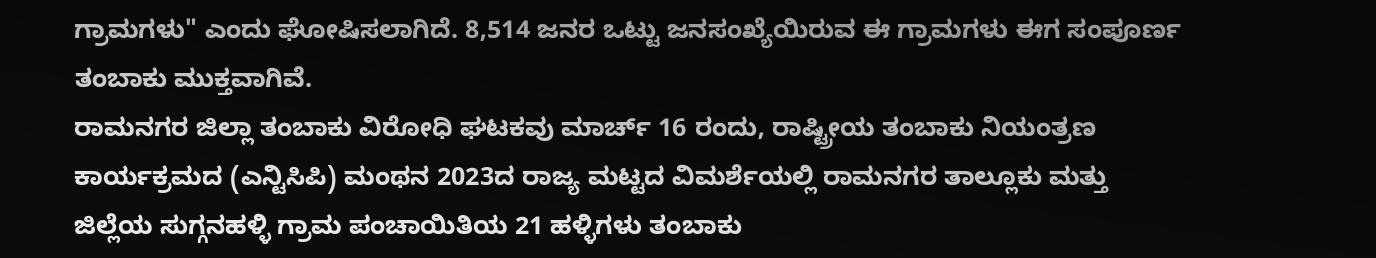ಗ್ರಾಮಗಳು" ಎಂದು ಘೋಷಿಸಲಾಗಿದೆ. 8,514 ಜನರ ಒಟ್ಟು ಜನಸಂಖ್ಯೆಯಿರುವ ಈ ಗ್ರಾಮಗಳು ಈಗ ಸಂಪೂರ್ಣ ತಂಬಾಕು ಮುಕ್ತವಾಗಿವೆ.
ರಾಮನಗರ ಜಿಲ್ಲಾ ತಂಬಾಕು ವಿರೋಧಿ ಘಟಕವು ಮಾರ್ಚ್ 16 ರಂದು, ರಾಷ್ಟ್ರೀಯ ತಂಬಾಕು ನಿಯಂತ್ರಣ ಕಾರ್ಯಕ್ರಮದ (ಎನ್ಟಿಸಿಪಿ) ಮಂಥನ 2023ದ ರಾಜ್ಯ ಮಟ್ಟದ ವಿಮರ್ಶೆಯಲ್ಲಿ ರಾಮನಗರ ತಾಲ್ಲೂಕು ಮತ್ತು ಜಿಲ್ಲೆಯ ಸುಗ್ಗನಹಳ್ಳಿ ಗ್ರಾಮ ಪಂಚಾಯಿತಿಯ 21 ಹಳ್ಳಿಗಳು ತಂಬಾಕು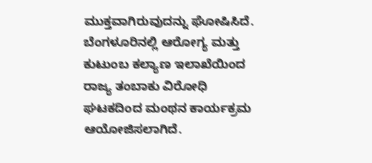ಮುಕ್ತವಾಗಿರುವುದನ್ನು ಘೋಷಿಸಿದೆ. ಬೆಂಗಳೂರಿನಲ್ಲಿ ಆರೋಗ್ಯ ಮತ್ತು ಕುಟುಂಬ ಕಲ್ಯಾಣ ಇಲಾಖೆಯಿಂದ ರಾಜ್ಯ ತಂಬಾಕು ವಿರೋಧಿ ಘಟಕದಿಂದ ಮಂಥನ ಕಾರ್ಯಕ್ರಮ ಆಯೋಜಿಸಲಾಗಿದೆ.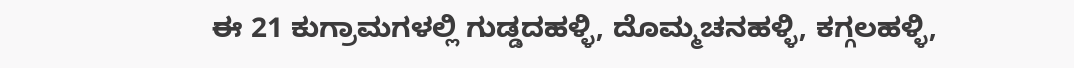ಈ 21 ಕುಗ್ರಾಮಗಳಲ್ಲಿ ಗುಡ್ಡದಹಳ್ಳಿ, ದೊಮ್ಮಚನಹಳ್ಳಿ, ಕಗ್ಗಲಹಳ್ಳಿ,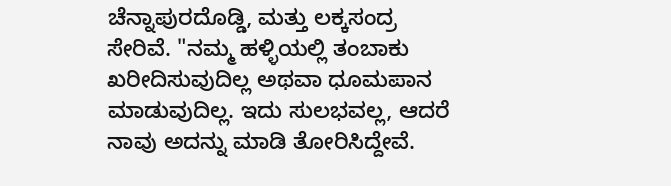ಚೆನ್ನಾಪುರದೊಡ್ಡಿ, ಮತ್ತು ಲಕ್ಕಸಂದ್ರ ಸೇರಿವೆ. "ನಮ್ಮ ಹಳ್ಳಿಯಲ್ಲಿ ತಂಬಾಕು ಖರೀದಿಸುವುದಿಲ್ಲ ಅಥವಾ ಧೂಮಪಾನ ಮಾಡುವುದಿಲ್ಲ. ಇದು ಸುಲಭವಲ್ಲ, ಆದರೆ ನಾವು ಅದನ್ನು ಮಾಡಿ ತೋರಿಸಿದ್ದೇವೆ.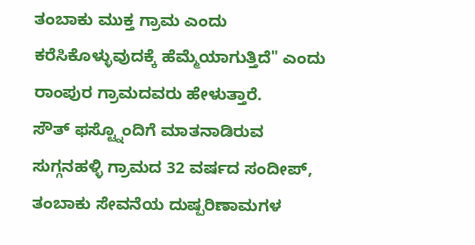ತಂಬಾಕು ಮುಕ್ತ ಗ್ರಾಮ ಎಂದು ಕರೆಸಿಕೊಳ್ಳುವುದಕ್ಕೆ ಹೆಮ್ಮೆಯಾಗುತ್ತಿದೆ" ಎಂದು ರಾಂಪುರ ಗ್ರಾಮದವರು ಹೇಳುತ್ತಾರೆ.
ಸೌತ್ ಫಸ್ಟ್ನೊಂದಿಗೆ ಮಾತನಾಡಿರುವ ಸುಗ್ಗನಹಳ್ಳಿ ಗ್ರಾಮದ 32 ವರ್ಷದ ಸಂದೀಪ್, ತಂಬಾಕು ಸೇವನೆಯ ದುಷ್ಪರಿಣಾಮಗಳ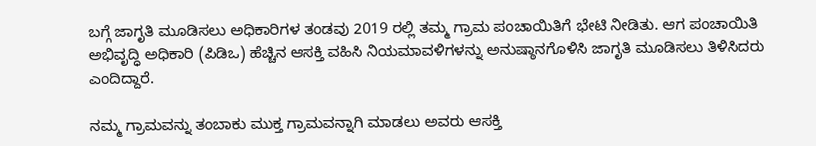ಬಗ್ಗೆ ಜಾಗೃತಿ ಮೂಡಿಸಲು ಅಧಿಕಾರಿಗಳ ತಂಡವು 2019 ರಲ್ಲಿ ತಮ್ಮ ಗ್ರಾಮ ಪಂಚಾಯಿತಿಗೆ ಭೇಟಿ ನೀಡಿತು. ಆಗ ಪಂಚಾಯಿತಿ ಅಭಿವೃದ್ಧಿ ಅಧಿಕಾರಿ (ಪಿಡಿಒ) ಹೆಚ್ಚಿನ ಆಸಕ್ತಿ ವಹಿಸಿ ನಿಯಮಾವಳಿಗಳನ್ನು ಅನುಷ್ಠಾನಗೊಳಿಸಿ ಜಾಗೃತಿ ಮೂಡಿಸಲು ತಿಳಿಸಿದರು ಎಂದಿದ್ದಾರೆ.

ನಮ್ಮ ಗ್ರಾಮವನ್ನು ತಂಬಾಕು ಮುಕ್ತ ಗ್ರಾಮವನ್ನಾಗಿ ಮಾಡಲು ಅವರು ಆಸಕ್ತಿ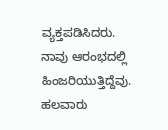ವ್ಯಕ್ತಪಡಿಸಿದರು. ನಾವು ಆರಂಭದಲ್ಲಿ ಹಿಂಜರಿಯುತ್ತಿದ್ದೆವು. ಹಲವಾರು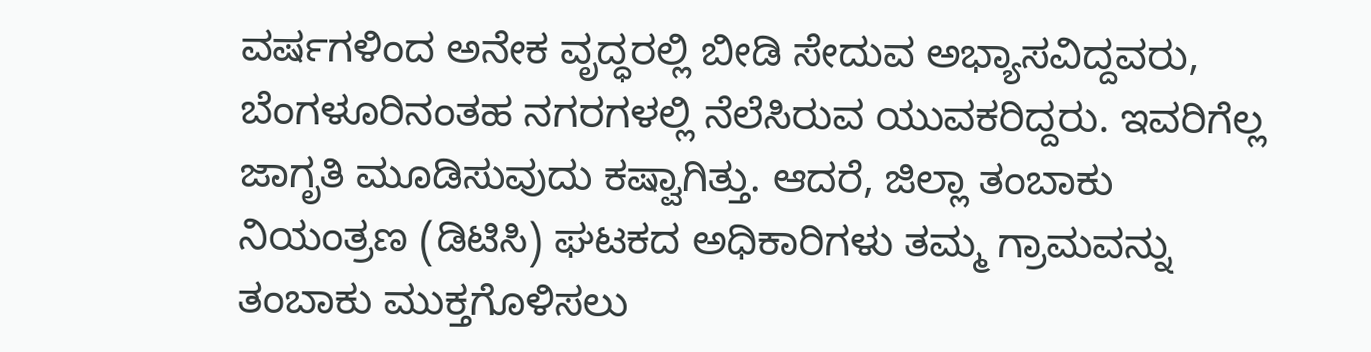ವರ್ಷಗಳಿಂದ ಅನೇಕ ವೃದ್ಧರಲ್ಲಿ ಬೀಡಿ ಸೇದುವ ಅಭ್ಯಾಸವಿದ್ದವರು, ಬೆಂಗಳೂರಿನಂತಹ ನಗರಗಳಲ್ಲಿ ನೆಲೆಸಿರುವ ಯುವಕರಿದ್ದರು. ಇವರಿಗೆಲ್ಲ ಜಾಗೃತಿ ಮೂಡಿಸುವುದು ಕಷ್ವಾಗಿತ್ತು. ಆದರೆ, ಜಿಲ್ಲಾ ತಂಬಾಕು ನಿಯಂತ್ರಣ (ಡಿಟಿಸಿ) ಘಟಕದ ಅಧಿಕಾರಿಗಳು ತಮ್ಮ ಗ್ರಾಮವನ್ನು ತಂಬಾಕು ಮುಕ್ತಗೊಳಿಸಲು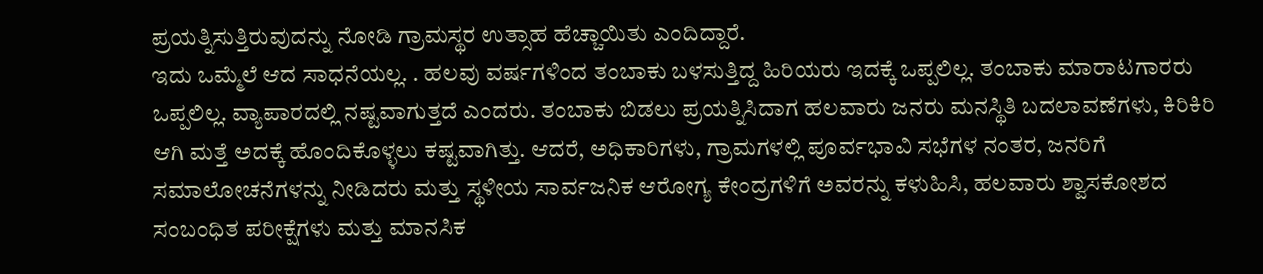ಪ್ರಯತ್ನಿಸುತ್ತಿರುವುದನ್ನು ನೋಡಿ ಗ್ರಾಮಸ್ಥರ ಉತ್ಸಾಹ ಹೆಚ್ಚಾಯಿತು ಎಂದಿದ್ದಾರೆ.
ಇದು ಒಮ್ಮೆಲೆ ಆದ ಸಾಧನೆಯಲ್ಲ. . ಹಲವು ವರ್ಷಗಳಿಂದ ತಂಬಾಕು ಬಳಸುತ್ತಿದ್ದ ಹಿರಿಯರು ಇದಕ್ಕೆ ಒಪ್ಪಲಿಲ್ಲ. ತಂಬಾಕು ಮಾರಾಟಗಾರರು ಒಪ್ಪಲಿಲ್ಲ. ವ್ಯಾಪಾರದಲ್ಲಿ ನಷ್ಟವಾಗುತ್ತದೆ ಎಂದರು. ತಂಬಾಕು ಬಿಡಲು ಪ್ರಯತ್ನಿಸಿದಾಗ ಹಲವಾರು ಜನರು ಮನಸ್ಥಿತಿ ಬದಲಾವಣೆಗಳು, ಕಿರಿಕಿರಿ ಆಗಿ ಮತ್ತೆ ಅದಕ್ಕೆ ಹೊಂದಿಕೊಳ್ಳಲು ಕಷ್ಟವಾಗಿತ್ತು. ಆದರೆ, ಅಧಿಕಾರಿಗಳು, ಗ್ರಾಮಗಳಲ್ಲಿ ಪೂರ್ವಭಾವಿ ಸಭೆಗಳ ನಂತರ, ಜನರಿಗೆ ಸಮಾಲೋಚನೆಗಳನ್ನು ನೀಡಿದರು ಮತ್ತು ಸ್ಥಳೀಯ ಸಾರ್ವಜನಿಕ ಆರೋಗ್ಯ ಕೇಂದ್ರಗಳಿಗೆ ಅವರನ್ನು ಕಳುಹಿಸಿ, ಹಲವಾರು ಶ್ವಾಸಕೋಶದ ಸಂಬಂಧಿತ ಪರೀಕ್ಷೆಗಳು ಮತ್ತು ಮಾನಸಿಕ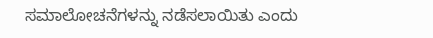ಸಮಾಲೋಚನೆಗಳನ್ನು ನಡೆಸಲಾಯಿತು ಎಂದು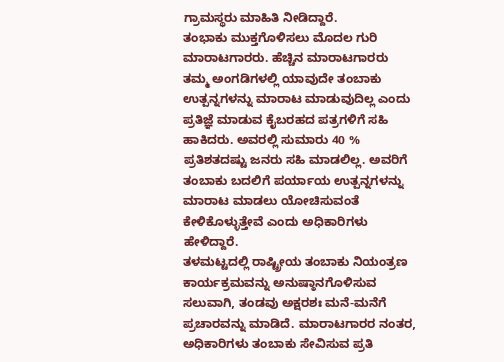ಗ್ರಾಮಸ್ಥರು ಮಾಹಿತಿ ನೀಡಿದ್ದಾರೆ.
ತಂಭಾಕು ಮುಕ್ತಗೊಳಿಸಲು ಮೊದಲ ಗುರಿ ಮಾರಾಟಗಾರರು. ಹೆಚ್ಚಿನ ಮಾರಾಟಗಾರರು ತಮ್ಮ ಅಂಗಡಿಗಳಲ್ಲಿ ಯಾವುದೇ ತಂಬಾಕು ಉತ್ಪನ್ನಗಳನ್ನು ಮಾರಾಟ ಮಾಡುವುದಿಲ್ಲ ಎಂದು ಪ್ರತಿಜ್ಞೆ ಮಾಡುವ ಕೈಬರಹದ ಪತ್ರಗಳಿಗೆ ಸಹಿ ಹಾಕಿದರು. ಅವರಲ್ಲಿ ಸುಮಾರು 40 % ಪ್ರತಿಶತದಷ್ಟು ಜನರು ಸಹಿ ಮಾಡಲಿಲ್ಲ. ಅವರಿಗೆ ತಂಬಾಕು ಬದಲಿಗೆ ಪರ್ಯಾಯ ಉತ್ಪನ್ನಗಳನ್ನು ಮಾರಾಟ ಮಾಡಲು ಯೋಚಿಸುವಂತೆ ಕೇಳಿಕೊಳ್ಳುತ್ತೇವೆ ಎಂದು ಅಧಿಕಾರಿಗಳು ಹೇಳಿದ್ದಾರೆ.
ತಳಮಟ್ಟದಲ್ಲಿ ರಾಷ್ಟ್ರೀಯ ತಂಬಾಕು ನಿಯಂತ್ರಣ ಕಾರ್ಯಕ್ರಮವನ್ನು ಅನುಷ್ಠಾನಗೊಳಿಸುವ ಸಲುವಾಗಿ, ತಂಡವು ಅಕ್ಷರಶಃ ಮನೆ-ಮನೆಗೆ ಪ್ರಚಾರವನ್ನು ಮಾಡಿದೆ. ಮಾರಾಟಗಾರರ ನಂತರ, ಅಧಿಕಾರಿಗಳು ತಂಬಾಕು ಸೇವಿಸುವ ಪ್ರತಿ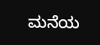ಮನೆಯ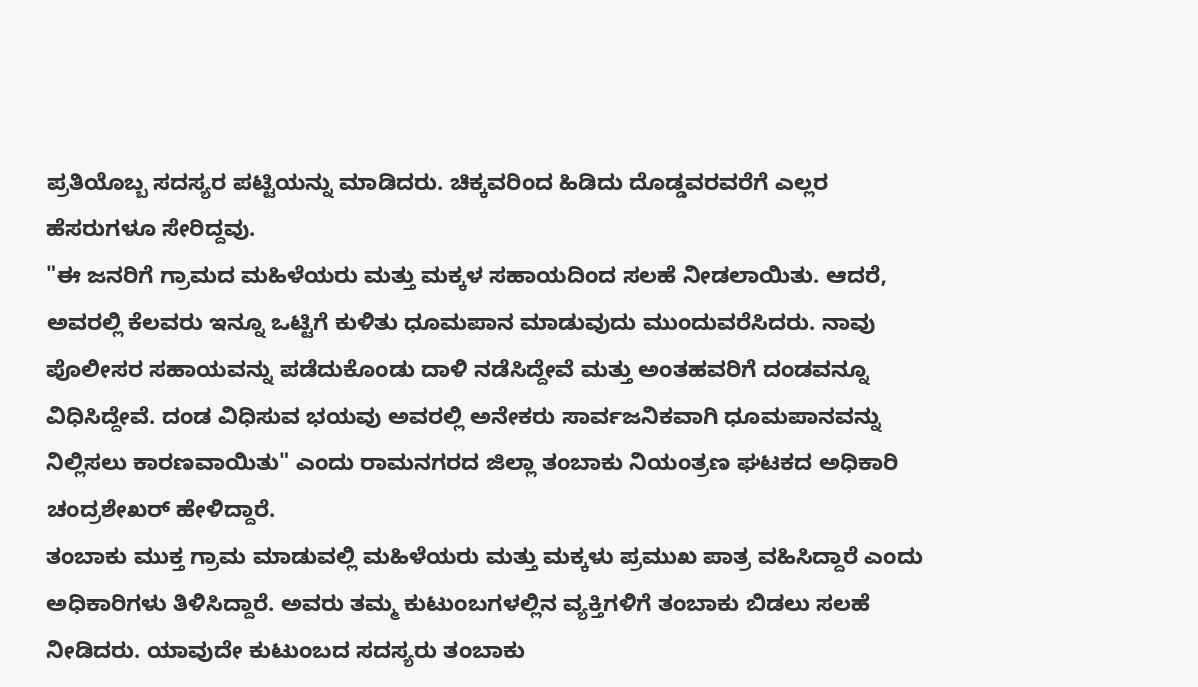ಪ್ರತಿಯೊಬ್ಬ ಸದಸ್ಯರ ಪಟ್ಟಿಯನ್ನು ಮಾಡಿದರು. ಚಿಕ್ಕವರಿಂದ ಹಿಡಿದು ದೊಡ್ಡವರವರೆಗೆ ಎಲ್ಲರ ಹೆಸರುಗಳೂ ಸೇರಿದ್ದವು.
"ಈ ಜನರಿಗೆ ಗ್ರಾಮದ ಮಹಿಳೆಯರು ಮತ್ತು ಮಕ್ಕಳ ಸಹಾಯದಿಂದ ಸಲಹೆ ನೀಡಲಾಯಿತು. ಆದರೆ, ಅವರಲ್ಲಿ ಕೆಲವರು ಇನ್ನೂ ಒಟ್ಟಿಗೆ ಕುಳಿತು ಧೂಮಪಾನ ಮಾಡುವುದು ಮುಂದುವರೆಸಿದರು. ನಾವು ಪೊಲೀಸರ ಸಹಾಯವನ್ನು ಪಡೆದುಕೊಂಡು ದಾಳಿ ನಡೆಸಿದ್ದೇವೆ ಮತ್ತು ಅಂತಹವರಿಗೆ ದಂಡವನ್ನೂ ವಿಧಿಸಿದ್ದೇವೆ. ದಂಡ ವಿಧಿಸುವ ಭಯವು ಅವರಲ್ಲಿ ಅನೇಕರು ಸಾರ್ವಜನಿಕವಾಗಿ ಧೂಮಪಾನವನ್ನು ನಿಲ್ಲಿಸಲು ಕಾರಣವಾಯಿತು" ಎಂದು ರಾಮನಗರದ ಜಿಲ್ಲಾ ತಂಬಾಕು ನಿಯಂತ್ರಣ ಘಟಕದ ಅಧಿಕಾರಿ ಚಂದ್ರಶೇಖರ್ ಹೇಳಿದ್ದಾರೆ.
ತಂಬಾಕು ಮುಕ್ತ ಗ್ರಾಮ ಮಾಡುವಲ್ಲಿ ಮಹಿಳೆಯರು ಮತ್ತು ಮಕ್ಕಳು ಪ್ರಮುಖ ಪಾತ್ರ ವಹಿಸಿದ್ದಾರೆ ಎಂದು ಅಧಿಕಾರಿಗಳು ತಿಳಿಸಿದ್ದಾರೆ. ಅವರು ತಮ್ಮ ಕುಟುಂಬಗಳಲ್ಲಿನ ವ್ಯಕ್ತಿಗಳಿಗೆ ತಂಬಾಕು ಬಿಡಲು ಸಲಹೆ ನೀಡಿದರು. ಯಾವುದೇ ಕುಟುಂಬದ ಸದಸ್ಯರು ತಂಬಾಕು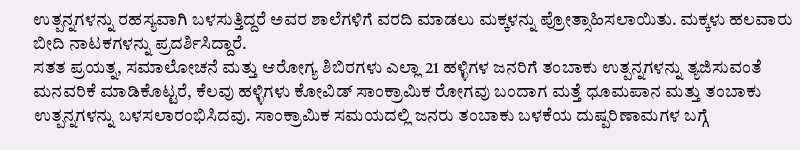ಉತ್ಪನ್ನಗಳನ್ನು ರಹಸ್ಯವಾಗಿ ಬಳಸುತ್ತಿದ್ದರೆ ಅವರ ಶಾಲೆಗಳಿಗೆ ವರದಿ ಮಾಡಲು ಮಕ್ಕಳನ್ನು ಪ್ರೋತ್ಸಾಹಿಸಲಾಯಿತು. ಮಕ್ಕಳು ಹಲವಾರು ಬೀದಿ ನಾಟಕಗಳನ್ನು ಪ್ರದರ್ಶಿಸಿದ್ದಾರೆ.
ಸತತ ಪ್ರಯತ್ನ, ಸಮಾಲೋಚನೆ ಮತ್ತು ಆರೋಗ್ಯ ಶಿಬಿರಗಳು ಎಲ್ಲಾ 21 ಹಳ್ಳಿಗಳ ಜನರಿಗೆ ತಂಬಾಕು ಉತ್ಪನ್ನಗಳನ್ನು ತ್ಯಜಿಸುವಂತೆ ಮನವರಿಕೆ ಮಾಡಿಕೊಟ್ಟರೆ, ಕೆಲವು ಹಳ್ಳಿಗಳು ಕೋವಿಡ್ ಸಾಂಕ್ರಾಮಿಕ ರೋಗವು ಬಂದಾಗ ಮತ್ತೆ ಧೂಮಪಾನ ಮತ್ತು ತಂಬಾಕು ಉತ್ಪನ್ನಗಳನ್ನು ಬಳಸಲಾರಂಭಿಸಿದವು. ಸಾಂಕ್ರಾಮಿಕ ಸಮಯದಲ್ಲಿ ಜನರು ತಂಬಾಕು ಬಳಕೆಯ ದುಷ್ಪರಿಣಾಮಗಳ ಬಗ್ಗೆ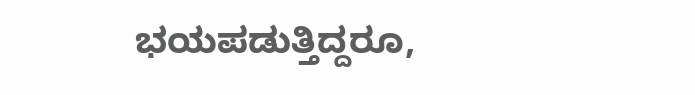ಭಯಪಡುತ್ತಿದ್ದರೂ,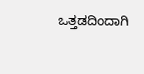ಒತ್ತಡದಿಂದಾಗಿ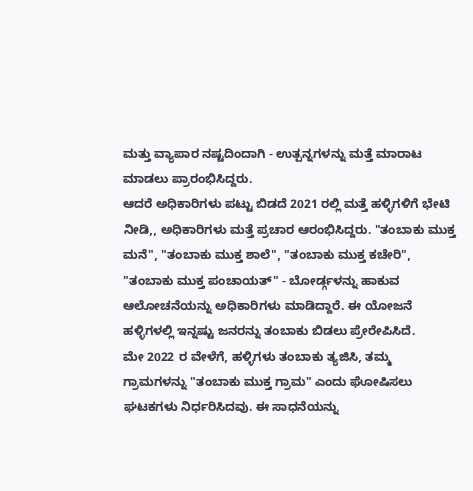ಮತ್ತು ವ್ಯಾಪಾರ ನಷ್ಟದಿಂದಾಗಿ - ಉತ್ಪನ್ನಗಳನ್ನು ಮತ್ತೆ ಮಾರಾಟ ಮಾಡಲು ಪ್ರಾರಂಭಿಸಿದ್ದರು.
ಆದರೆ ಅಧಿಕಾರಿಗಳು ಪಟ್ಟು ಬಿಡದೆ 2021 ರಲ್ಲಿ ಮತ್ತೆ ಹಳ್ಳಿಗಳಿಗೆ ಭೇಟಿ ನೀಡಿ,, ಅಧಿಕಾರಿಗಳು ಮತ್ತೆ ಪ್ರಚಾರ ಆರಂಭಿಸಿದ್ದರು. "ತಂಬಾಕು ಮುಕ್ತ ಮನೆ", "ತಂಬಾಕು ಮುಕ್ತ ಶಾಲೆ", "ತಂಬಾಕು ಮುಕ್ತ ಕಚೇರಿ", "ತಂಬಾಕು ಮುಕ್ತ ಪಂಚಾಯತ್" - ಬೋರ್ಡ್ಗಳನ್ನು ಹಾಕುವ ಆಲೋಚನೆಯನ್ನು ಅಧಿಕಾರಿಗಳು ಮಾಡಿದ್ದಾರೆ. ಈ ಯೋಜನೆ ಹಳ್ಳಿಗಳಲ್ಲಿ ಇನ್ನಷ್ಟು ಜನರನ್ನು ತಂಬಾಕು ಬಿಡಲು ಪ್ರೇರೇಪಿಸಿದೆ.
ಮೇ 2022 ರ ವೇಳೆಗೆ, ಹಳ್ಳಿಗಳು ತಂಬಾಕು ತ್ಯಜಿಸಿ, ತಮ್ಮ ಗ್ರಾಮಗಳನ್ನು "ತಂಬಾಕು ಮುಕ್ತ ಗ್ರಾಮ" ಎಂದು ಘೋಷಿಸಲು ಘಟಕಗಳು ನಿರ್ಧರಿಸಿದವು. ಈ ಸಾಧನೆಯನ್ನು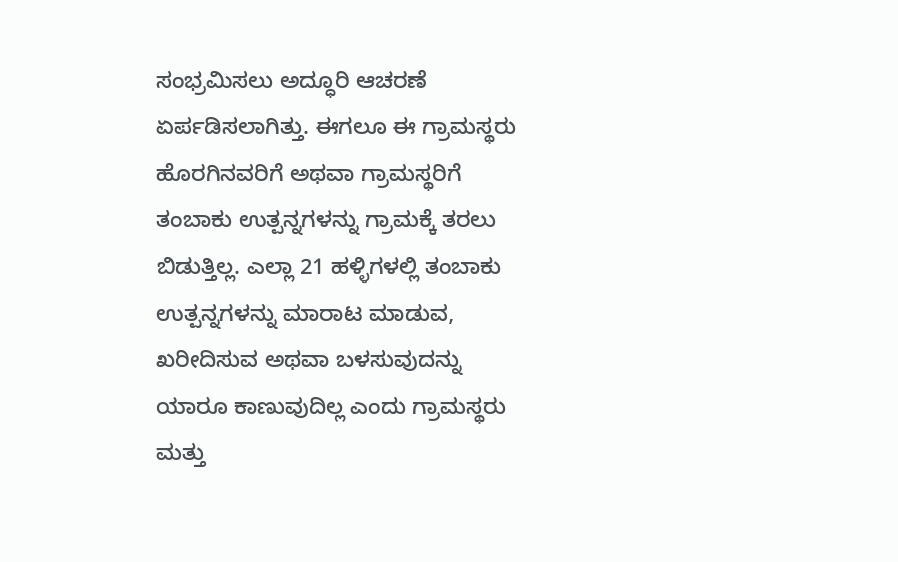ಸಂಭ್ರಮಿಸಲು ಅದ್ಧೂರಿ ಆಚರಣೆ ಏರ್ಪಡಿಸಲಾಗಿತ್ತು. ಈಗಲೂ ಈ ಗ್ರಾಮಸ್ಥರು ಹೊರಗಿನವರಿಗೆ ಅಥವಾ ಗ್ರಾಮಸ್ಥರಿಗೆ ತಂಬಾಕು ಉತ್ಪನ್ನಗಳನ್ನು ಗ್ರಾಮಕ್ಕೆ ತರಲು ಬಿಡುತ್ತಿಲ್ಲ. ಎಲ್ಲಾ 21 ಹಳ್ಳಿಗಳಲ್ಲಿ ತಂಬಾಕು ಉತ್ಪನ್ನಗಳನ್ನು ಮಾರಾಟ ಮಾಡುವ, ಖರೀದಿಸುವ ಅಥವಾ ಬಳಸುವುದನ್ನು ಯಾರೂ ಕಾಣುವುದಿಲ್ಲ ಎಂದು ಗ್ರಾಮಸ್ಥರು ಮತ್ತು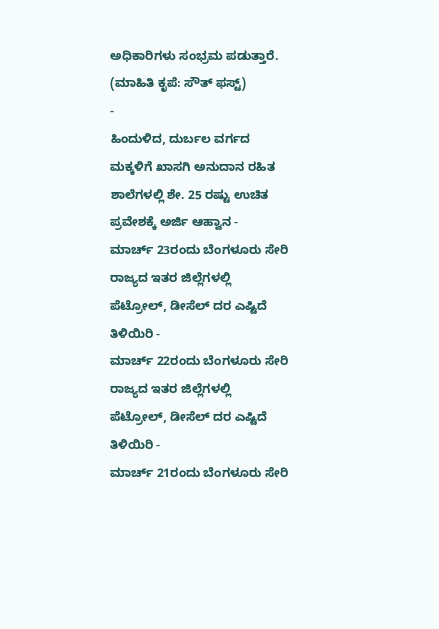ಅಧಿಕಾರಿಗಳು ಸಂಭ್ರಮ ಪಡುತ್ತಾರೆ.
(ಮಾಹಿತಿ ಕೃಪೆ: ಸೌತ್ ಫಸ್ಟ್)
-
ಹಿಂದುಳಿದ, ದುರ್ಬಲ ವರ್ಗದ ಮಕ್ಕಳಿಗೆ ಖಾಸಗಿ ಅನುದಾನ ರಹಿತ ಶಾಲೆಗಳಲ್ಲಿ ಶೇ. 25 ರಷ್ಟು ಉಚಿತ ಪ್ರವೇಶಕ್ಕೆ ಅರ್ಜಿ ಆಹ್ವಾನ -
ಮಾರ್ಚ್ 23ರಂದು ಬೆಂಗಳೂರು ಸೇರಿ ರಾಜ್ಯದ ಇತರ ಜಿಲ್ಲೆಗಳಲ್ಲಿ ಪೆಟ್ರೋಲ್, ಡೀಸೆಲ್ ದರ ಎಷ್ಟಿದೆ ತಿಳಿಯಿರಿ -
ಮಾರ್ಚ್ 22ರಂದು ಬೆಂಗಳೂರು ಸೇರಿ ರಾಜ್ಯದ ಇತರ ಜಿಲ್ಲೆಗಳಲ್ಲಿ ಪೆಟ್ರೋಲ್, ಡೀಸೆಲ್ ದರ ಎಷ್ಟಿದೆ ತಿಳಿಯಿರಿ -
ಮಾರ್ಚ್ 21ರಂದು ಬೆಂಗಳೂರು ಸೇರಿ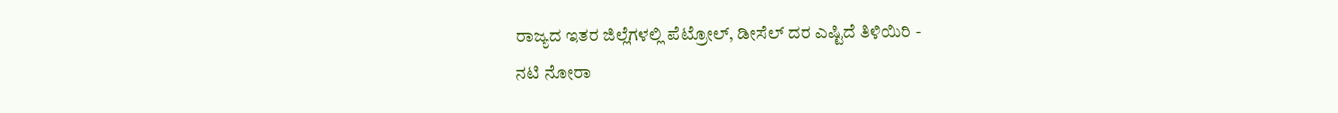ರಾಜ್ಯದ ಇತರ ಜಿಲ್ಲೆಗಳಲ್ಲಿ ಪೆಟ್ರೋಲ್, ಡೀಸೆಲ್ ದರ ಎಷ್ಟಿದೆ ತಿಳಿಯಿರಿ -
ನಟಿ ನೋರಾ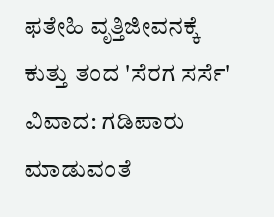ಫತೇಹಿ ವೃತ್ತಿಜೀವನಕ್ಕೆ ಕುತ್ತು ತಂದ 'ಸೆರಗ ಸರ್ಸೆ' ವಿವಾದ: ಗಡಿಪಾರು ಮಾಡುವಂತೆ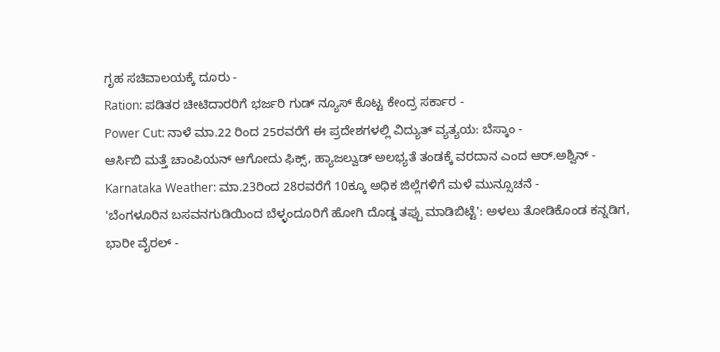ಗೃಹ ಸಚಿವಾಲಯಕ್ಕೆ ದೂರು -
Ration: ಪಡಿತರ ಚೀಟಿದಾರರಿಗೆ ಭರ್ಜರಿ ಗುಡ್ ನ್ಯೂಸ್ ಕೊಟ್ಟ ಕೇಂದ್ರ ಸರ್ಕಾರ -
Power Cut: ನಾಳೆ ಮಾ.22 ರಿಂದ 25ರವರೆಗೆ ಈ ಪ್ರದೇಶಗಳಲ್ಲಿ ವಿದ್ಯುತ್ ವ್ಯತ್ಯಯ: ಬೆಸ್ಕಾಂ -
ಆರ್ಸಿಬಿ ಮತ್ತೆ ಚಾಂಪಿಯನ್ ಆಗೋದು ಫಿಕ್ಸ್, ಹ್ಯಾಜಲ್ವುಡ್ ಅಲಭ್ಯತೆ ತಂಡಕ್ಕೆ ವರದಾನ ಎಂದ ಆರ್.ಅಶ್ವಿನ್ -
Karnataka Weather: ಮಾ.23ರಿಂದ 28ರವರೆಗೆ 10ಕ್ಕೂ ಅಧಿಕ ಜಿಲ್ಲೆಗಳಿಗೆ ಮಳೆ ಮುನ್ಸೂಚನೆ -
'ಬೆಂಗಳೂರಿನ ಬಸವನಗುಡಿಯಿಂದ ಬೆಳ್ಳಂದೂರಿಗೆ ಹೋಗಿ ದೊಡ್ಡ ತಪ್ಪು ಮಾಡಿಬಿಟ್ಟೆ': ಅಳಲು ತೋಡಿಕೊಂಡ ಕನ್ನಡಿಗ, ಭಾರೀ ವೈರಲ್ -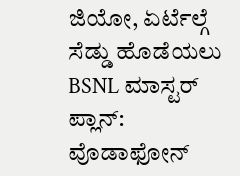ಜಿಯೋ, ಏರ್ಟೆಲ್ಗೆ ಸೆಡ್ಡು ಹೊಡೆಯಲು BSNL ಮಾಸ್ಟರ್ ಪ್ಲಾನ್: ವೊಡಾಫೋನ್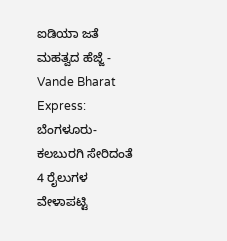ಐಡಿಯಾ ಜತೆ ಮಹತ್ವದ ಹೆಜ್ಜೆ -
Vande Bharat Express: ಬೆಂಗಳೂರು-ಕಲಬುರಗಿ ಸೇರಿದಂತೆ 4 ರೈಲುಗಳ ವೇಳಾಪಟ್ಟಿ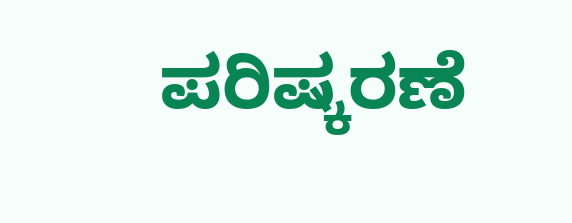ಪರಿಷ್ಕರಣೆ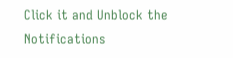Click it and Unblock the Notifications